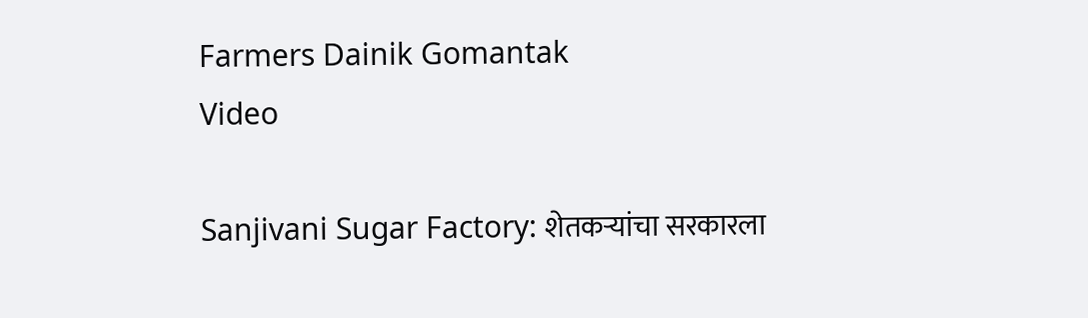Farmers Dainik Gomantak
Video

Sanjivani Sugar Factory: शेतकऱ्यांचा सरकारला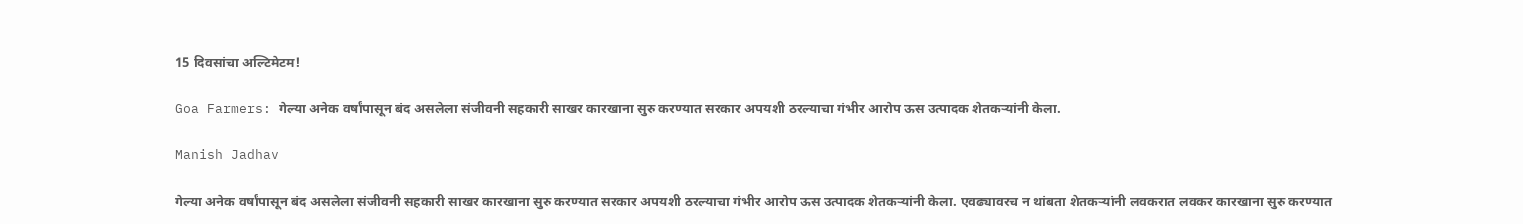15 दिवसांचा अल्टिमेटम!

Goa Farmers: गेल्या अनेक वर्षांपासून बंद असलेला संजीवनी सहकारी साखर कारखाना सुरु करण्यात सरकार अपयशी ठरल्याचा गंभीर आरोप ऊस उत्पादक शेतकऱ्यांनी केला.

Manish Jadhav

गेल्या अनेक वर्षांपासून बंद असलेला संजीवनी सहकारी साखर कारखाना सुरु करण्यात सरकार अपयशी ठरल्याचा गंभीर आरोप ऊस उत्पादक शेतकऱ्यांनी केला. एवढ्यावरच न थांबता शेतकऱ्यांनी लवकरात लवकर कारखाना सुरु करण्यात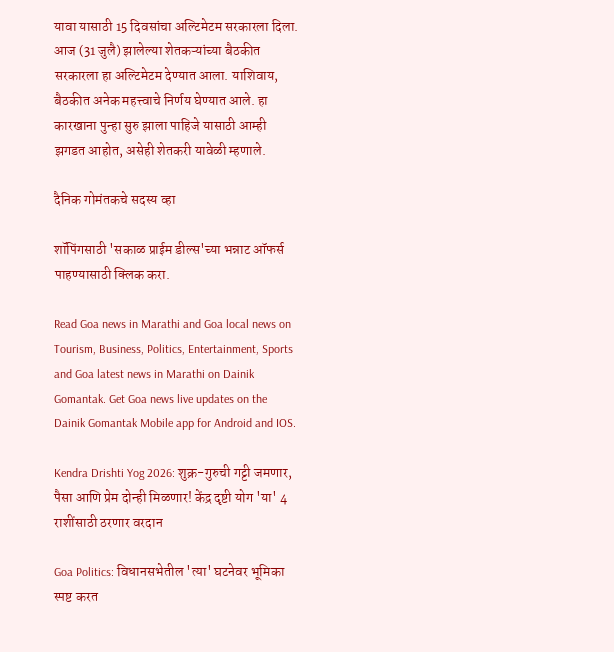यावा यासाठी 15 दिवसांचा अल्टिमेटम सरकारला दिला. आज (31 जुलै) झालेल्या शेतकऱ्यांच्या बैठकीत सरकारला हा अल्टिमेटम देण्यात आला. याशिवाय, बैठकीत अनेक महत्त्वाचे निर्णय घेण्यात आले. हा कारखाना पुन्हा सुरु झाला पाहिजे यासाठी आम्ही झगडत आहोत, असेही शेतकरी यावेळी म्हणाले.

दैनिक गोमंतकचे सदस्य व्हा

शॉपिंगसाठी 'सकाळ प्राईम डील्स'च्या भन्नाट ऑफर्स पाहण्यासाठी क्लिक करा.

Read Goa news in Marathi and Goa local news on Tourism, Business, Politics, Entertainment, Sports and Goa latest news in Marathi on Dainik Gomantak. Get Goa news live updates on the Dainik Gomantak Mobile app for Android and IOS.

Kendra Drishti Yog 2026: शुक्र-गुरुची गट्टी जमणार, पैसा आणि प्रेम दोन्ही मिळणार! केंद्र दृष्टी योग 'या' 4 राशींसाठी ठरणार वरदान

Goa Politics: विधानसभेतील 'त्या' घटनेवर भूमिका स्पष्ट करत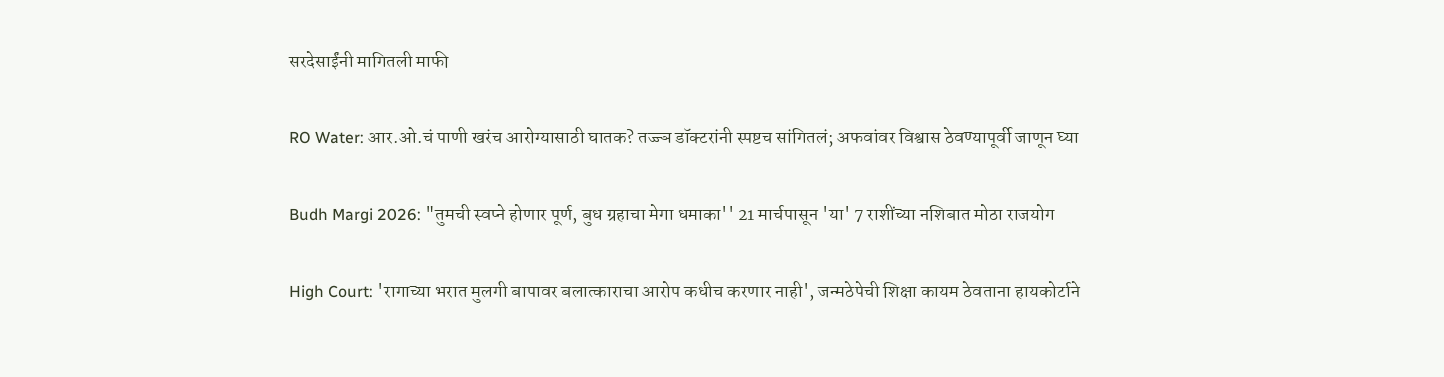सरदेसाईंनी मागितली माफी

RO Water: आर.ओ.चं पाणी खरंच आरोग्यासाठी घातक? तज्ज्ञ डॉक्टरांनी स्पष्टच सांगितलं; अफवांवर विश्वास ठेवण्यापूर्वी जाणून घ्या

Budh Margi 2026: "तुमची स्वप्ने होणार पूर्ण, बुध ग्रहाचा मेगा धमाका'' 21 मार्चपासून 'या' 7 राशींच्या नशिबात मोठा राजयोग

High Court: 'रागाच्या भरात मुलगी बापावर बलात्काराचा आरोप कधीच करणार नाही', जन्मठेपेची शिक्षा कायम ठेवताना हायकोर्टाने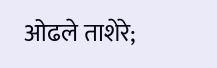ओढले ताशेरे;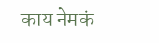काय नेमकं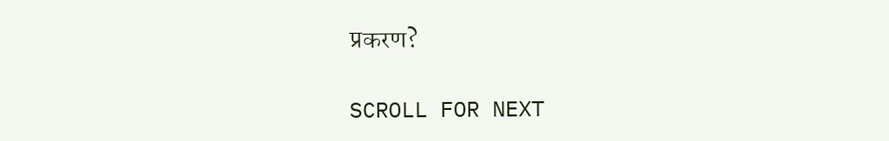प्रकरण?

SCROLL FOR NEXT